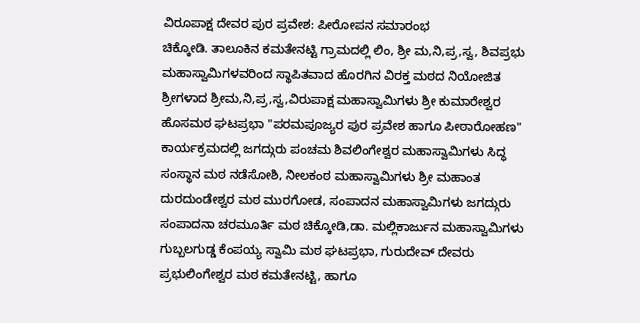ವಿರೂಪಾಕ್ಷ ದೇವರ ಪುರ ಪ್ರವೇಶ: ಪೀರೋಪನ ಸಮಾರಂಭ
ಚಿಕ್ಕೋಡಿ. ತಾಲೂಕಿನ ಕಮತೇನಟ್ಟಿ ಗ್ರಾಮದಲ್ಲಿ ಲಿಂ, ಶ್ರೀ ಮ,ನಿ,ಪ್ರ,ಸ್ವ, ಶಿವಪ್ರಭು ಮಹಾಸ್ವಾಮಿಗಳವರಿಂದ ಸ್ಥಾಪಿತವಾದ ಹೊರಗಿನ ವಿರಕ್ತ ಮಠದ ನಿಯೋಜಿತ ಶ್ರೀಗಳಾದ ಶ್ರೀಮ,ನಿ,ಪ್ರ,ಸ್ವ,ವಿರುಪಾಕ್ಷ ಮಹಾಸ್ವಾಮಿಗಳು ಶ್ರೀ ಕುಮಾರೇಶ್ವರ ಹೊಸಮಠ ಘಟಪ್ರಭಾ "ಪರಮಪೂಜ್ಯರ ಪುರ ಪ್ರವೇಶ ಹಾಗೂ ಪೀಠಾರೋಹಣ" ಕಾರ್ಯಕ್ರಮದಲ್ಲಿ ಜಗದ್ಗುರು ಪಂಚಮ ಶಿವಲಿಂಗೇಶ್ವರ ಮಹಾಸ್ವಾಮಿಗಳು ಸಿದ್ಧ ಸಂಸ್ಥಾನ ಮಠ ನಡೆಸೋಶಿ, ನೀಲಕಂಠ ಮಹಾಸ್ವಾಮಿಗಳು ಶ್ರೀ ಮಹಾಂತ ದುರದುಂಡೇಶ್ವರ ಮಠ ಮುರಗೋಡ, ಸಂಪಾದನ ಮಹಾಸ್ವಾಮಿಗಳು ಜಗದ್ಗುರು ಸಂಪಾದನಾ ಚರಮೂರ್ತಿ ಮಠ ಚಿಕ್ಕೋಡಿ,ಡಾ. ಮಲ್ಲಿಕಾರ್ಜುನ ಮಹಾಸ್ವಾಮಿಗಳು ಗುಬ್ಬಲಗುಡ್ಡ ಕೆಂಪಯ್ಯ ಸ್ವಾಮಿ ಮಠ ಘಟಪ್ರಭಾ, ಗುರುದೇವ್ ದೇವರು ಪ್ರಭುಲಿಂಗೇಶ್ವರ ಮಠ ಕಮತೇನಟ್ಟಿ, ಹಾಗೂ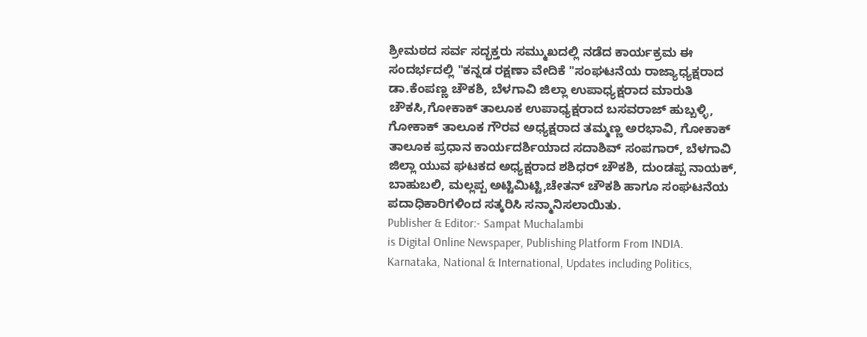ಶ್ರೀಮಠದ ಸರ್ವ ಸದ್ಭಕ್ತರು ಸಮ್ಮುಖದಲ್ಲಿ ನಡೆದ ಕಾರ್ಯಕ್ರಮ ಈ ಸಂದರ್ಭದಲ್ಲಿ "ಕನ್ನಡ ರಕ್ಷಣಾ ವೇದಿಕೆ "ಸಂಘಟನೆಯ ರಾಜ್ಯಾಧ್ಯಕ್ಷರಾದ ಡಾ.ಕೆಂಪಣ್ಣ ಚೌಕಶಿ, ಬೆಳಗಾವಿ ಜಿಲ್ಲಾ ಉಪಾಧ್ಯಕ್ಷರಾದ ಮಾರುತಿ ಚೌಕಸಿ,ಗೋಕಾಕ್ ತಾಲೂಕ ಉಪಾಧ್ಯಕ್ಷರಾದ ಬಸವರಾಜ್ ಹುಬ್ಬಳ್ಳಿ, ಗೋಕಾಕ್ ತಾಲೂಕ ಗೌರವ ಅಧ್ಯಕ್ಷರಾದ ತಮ್ಮಣ್ಣ ಅರಭಾವಿ, ಗೋಕಾಕ್ ತಾಲೂಕ ಪ್ರಧಾನ ಕಾರ್ಯದರ್ಶಿಯಾದ ಸದಾಶಿವ್ ಸಂಪಗಾರ್, ಬೆಳಗಾವಿ ಜಿಲ್ಲಾ ಯುವ ಘಟಕದ ಅಧ್ಯಕ್ಷರಾದ ಶಶಿಧರ್ ಚೌಕಶಿ, ದುಂಡಪ್ಪ ನಾಯಕ್, ಬಾಹುಬಲಿ, ಮಲ್ಲಪ್ಪ ಅಟ್ಟಿಮಿಟ್ಟಿ,ಚೇತನ್ ಚೌಕಶಿ ಹಾಗೂ ಸಂಘಟನೆಯ ಪದಾಧಿಕಾರಿಗಳಿಂದ ಸತ್ಕರಿಸಿ ಸನ್ಮಾನಿಸಲಾಯಿತು.
Publisher & Editor:- Sampat Muchalambi
is Digital Online Newspaper, Publishing Platform From INDIA. Karnataka, National & International, Updates including Politics,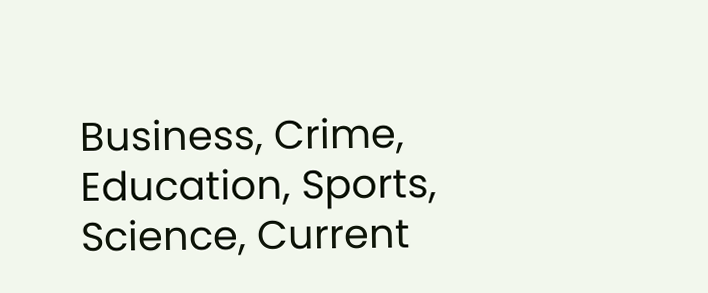Business, Crime, Education, Sports, Science, Current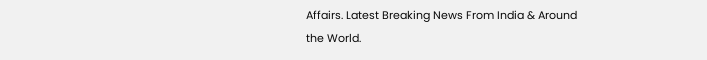Affairs. Latest Breaking News From India & Around the World.